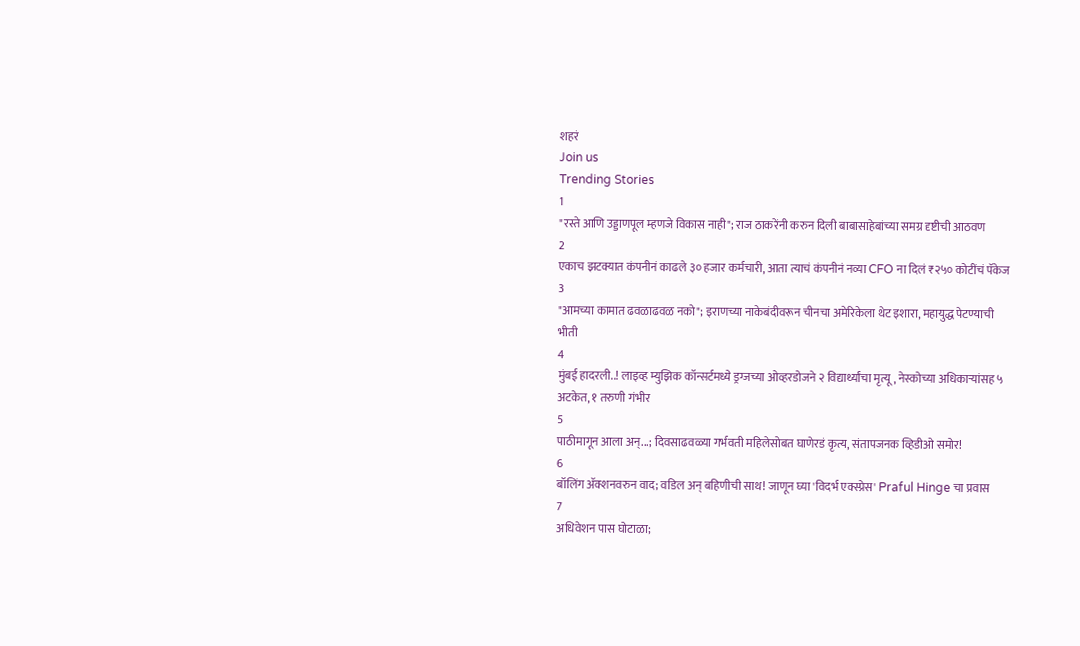शहरं
Join us
Trending Stories
1
"रस्ते आणि उड्डाणपूल म्हणजे विकास नाही"; राज ठाकरेंनी करुन दिली बाबासाहेबांच्या समग्र दृष्टीची आठवण
2
एकाच झटक्यात कंपनीनं काढले ३० हजार कर्मचारी, आता त्याचं कंपनीनं नव्या CFO ना दिलं ₹२५० कोटींचं पॅकेज
3
"आमच्या कामात ढवळाढवळ नको"; इराणच्या नाकेबंदीवरून चीनचा अमेरिकेला थेट इशारा, महायुद्ध पेटण्याची भीती
4
मुंबई हादरली..! लाइव्ह म्युझिक कॉन्सर्टमध्ये ड्रग्जच्या ओव्हरडोजने २ विद्यार्थ्यांचा मृत्यू, नेस्कोच्या अधिकाऱ्यांसह ५ अटकेत, १ तरुणी गंभीर
5
पाठीमागून आला अन्...; दिवसाढवळ्या गर्भवती महिलेसोबत घाणेरडं कृत्य, संतापजनक व्हिडीओ समोर!
6
बॉलिंग ॲक्शनवरुन वाद; वडिल अन् बहिणीची साथ! जाणून घ्या 'विदर्भ एक्स्प्रेस' Praful Hinge चा प्रवास
7
अधिवेशन पास घोटाळा;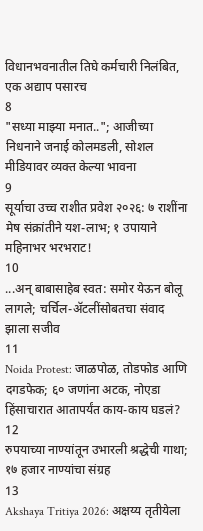विधानभवनातील तिघे कर्मचारी निलंबित, एक अद्याप पसारच
8
"सध्या माझ्या मनात.."; आजीच्या निधनाने जनाई कोलमडली, सोशल मीडियावर व्यक्त केल्या भावना
9
सूर्याचा उच्च राशीत प्रवेश २०२६: ७ राशींना मेष संक्रांतीने यश-लाभ; १ उपायाने महिनाभर भरभराट!
10
...अन् बाबासाहेब स्वत: समोर येऊन बोलू लागले; चर्चिल-ॲटलींसोबतचा संवाद झाला सजीव
11
Noida Protest: जाळपोळ, तोडफोड आणि दगडफेक; ६० जणांना अटक, नोएडा हिंसाचारात आतापर्यंत काय-काय घडलं?
12
रुपयाच्या नाण्यांतून उभारली श्रद्धेची गाथा; १७ हजार नाण्यांचा संग्रह
13
Akshaya Tritiya 2026: अक्षय्य तृतीयेला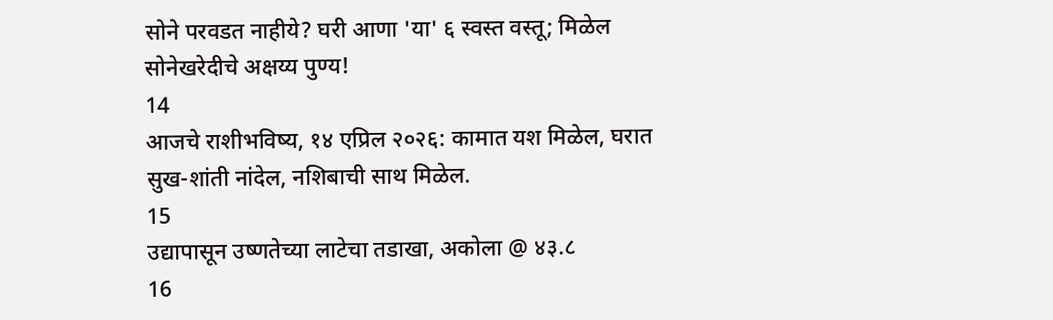सोने परवडत नाहीये? घरी आणा 'या' ६ स्वस्त वस्तू; मिळेल सोनेखरेदीचे अक्षय्य पुण्य!
14
आजचे राशीभविष्य, १४ एप्रिल २०२६: कामात यश मिळेल, घरात सुख-शांती नांदेल, नशिबाची साथ मिळेल.
15
उद्यापासून उष्णतेच्या लाटेचा तडाखा, अकोला @ ४३.८
16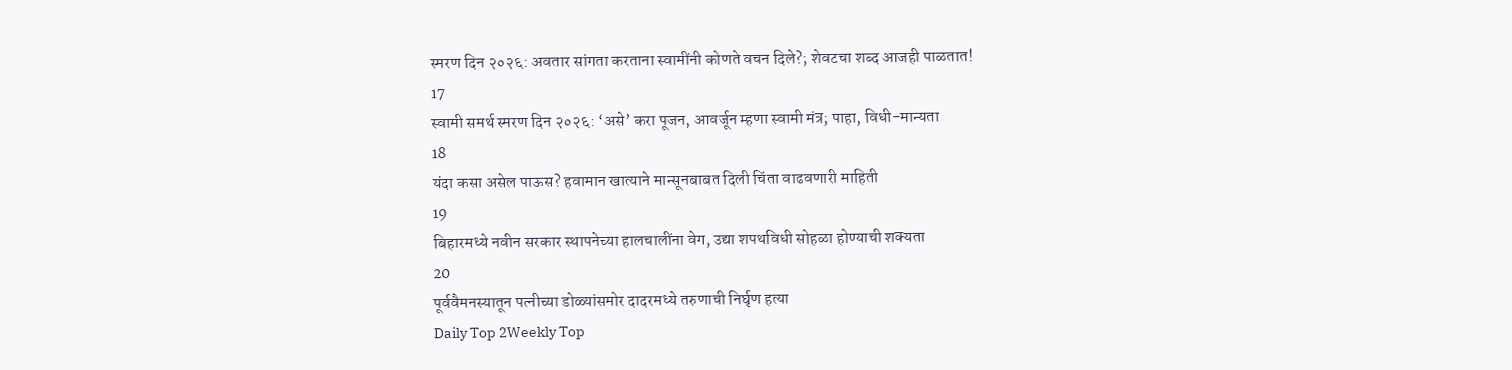स्मरण दिन २०२६: अवतार सांगता करताना स्वामींनी कोणते वचन दिले?; शेवटचा शब्द आजही पाळतात!
17
स्वामी समर्थ स्मरण दिन २०२६: ‘असे’ करा पूजन, आवर्जून म्हणा स्वामी मंत्र; पाहा, विधी-मान्यता
18
यंदा कसा असेल पाऊस? हवामान खात्याने मान्सूनबाबत दिली चिंता वाढवणारी माहिती
19
बिहारमध्ये नवीन सरकार स्थापनेच्या हालचालींना वेग, उद्या शपथविधी सोहळा होण्याची शक्यता
20
पूर्ववैमनस्यातून पत्नीच्या डोळ्यांसमोर दादरमध्ये तरुणाची निर्घृण हत्या
Daily Top 2Weekly Top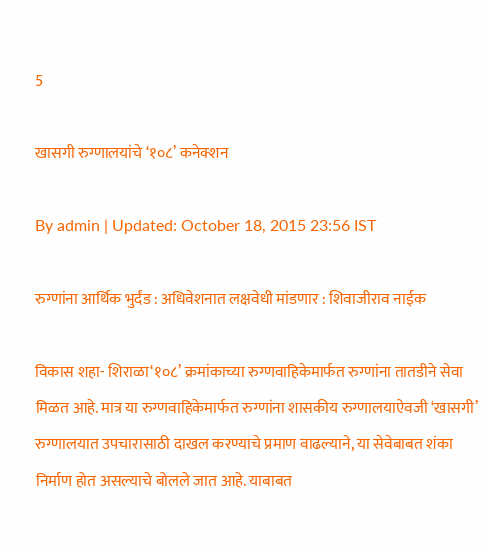5

खासगी रुग्णालयांचे ‘१०८’ कनेक्शन

By admin | Updated: October 18, 2015 23:56 IST

रुग्णांना आर्थिक भुर्दंड : अधिवेशनात लक्षवेधी मांडणार : शिवाजीराव नाईक

विकास शहा- शिराळा‘१०८’ क्रमांकाच्या रुग्णवाहिकेमार्फत रुग्णांना तातडीने सेवा मिळत आहे. मात्र या रुग्णवाहिकेमार्फत रुग्णांना शासकीय रुग्णालयाऐवजी ‘खासगी’ रुग्णालयात उपचारासाठी दाखल करण्याचे प्रमाण वाढल्याने, या सेवेबाबत शंका निर्माण होत असल्याचे बोलले जात आहे. याबाबत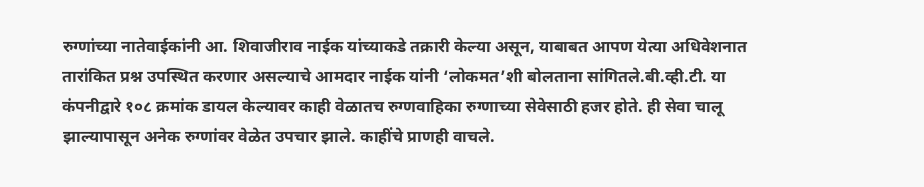रुग्णांच्या नातेवाईकांनी आ. शिवाजीराव नाईक यांच्याकडे तक्रारी केल्या असून, याबाबत आपण येत्या अधिवेशनात तारांकित प्रश्न उपस्थित करणार असल्याचे आमदार नाईक यांनी ‘लोकमत’शी बोलताना सांगितले.बी.व्ही.टी. या कंपनीद्वारे १०८ क्रमांक डायल केल्यावर काही वेळातच रुग्णवाहिका रुग्णाच्या सेवेसाठी हजर होते. ही सेवा चालू झाल्यापासून अनेक रुग्णांवर वेळेत उपचार झाले. काहींचे प्राणही वाचले.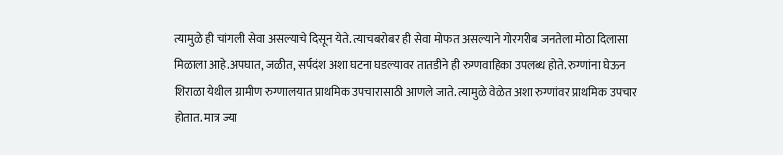त्यामुळे ही चांगली सेवा असल्याचे दिसून येते. त्याचबरोबर ही सेवा मोफत असल्याने गोरगरीब जनतेला मोठा दिलासा मिळाला आहे.अपघात, जळीत, सर्पदंश अशा घटना घडल्यावर तातडीने ही रुग्णवाहिका उपलब्ध होते. रुग्णांना घेऊन शिराळा येथील ग्रामीण रुग्णालयात प्राथमिक उपचारासाठी आणले जाते. त्यामुळे वेळेत अशा रुग्णांवर प्राथमिक उपचार होतात. मात्र ज्या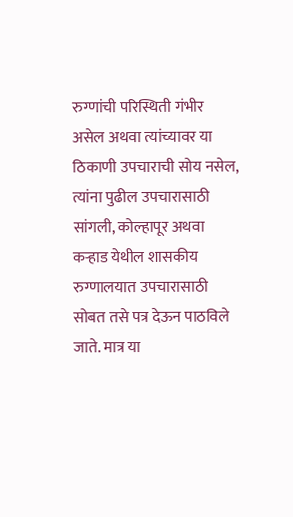रुग्णांची परिस्थिती गंभीर असेल अथवा त्यांच्यावर या ठिकाणी उपचाराची सोय नसेल, त्यांना पुढील उपचारासाठी सांगली, कोल्हापूर अथवा कऱ्हाड येथील शासकीय रुग्णालयात उपचारासाठी सोबत तसे पत्र देऊन पाठविले जाते. मात्र या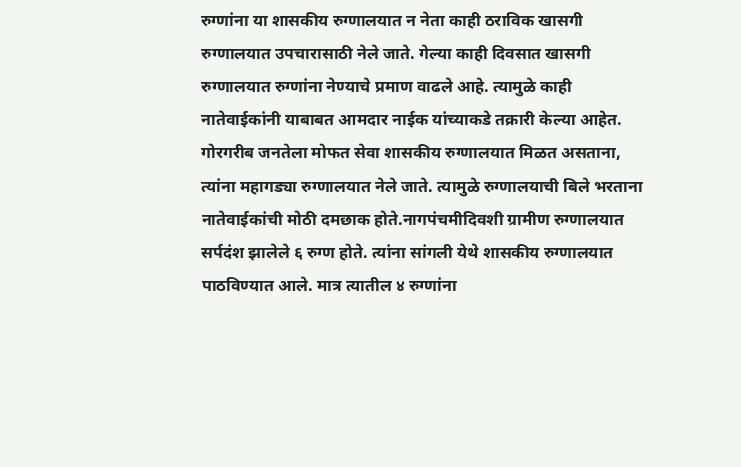रुग्णांना या शासकीय रुग्णालयात न नेता काही ठराविक खासगी रुग्णालयात उपचारासाठी नेले जाते. गेल्या काही दिवसात खासगी रुग्णालयात रुग्णांना नेण्याचे प्रमाण वाढले आहे. त्यामुळे काही नातेवाईकांनी याबाबत आमदार नाईक यांच्याकडे तक्रारी केल्या आहेत. गोरगरीब जनतेला मोफत सेवा शासकीय रुग्णालयात मिळत असताना, त्यांना महागड्या रुग्णालयात नेले जाते. त्यामुळे रुग्णालयाची बिले भरताना नातेवाईकांची मोठी दमछाक होते.नागपंचमीदिवशी ग्रामीण रुग्णालयात सर्पदंश झालेले ६ रुग्ण होते. त्यांना सांगली येथे शासकीय रुग्णालयात पाठविण्यात आले. मात्र त्यातील ४ रुग्णांना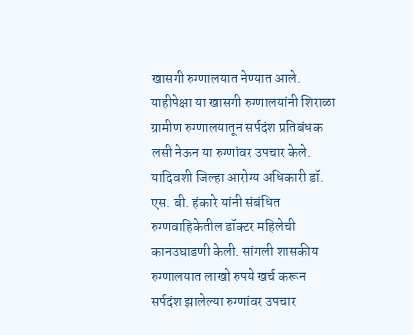खासगी रुग्णालयात नेण्यात आले. याहीपेक्षा या खासगी रुग्णालयांनी शिराळा ग्रामीण रुग्णालयातून सर्पदंश प्रतिबंधक लसी नेऊन या रुग्णांवर उपचार केले. यादिवशी जिल्हा आरोग्य अधिकारी डॉ. एस. बी. हंकारे यांनी संबंधित रुग्णवाहिकेतील डॉक्टर महिलेची कानउघाडणी केली. सांगली शासकीय रुग्णालयात लाखो रुपये खर्च करून सर्पदंश झालेल्या रुग्णांवर उपचार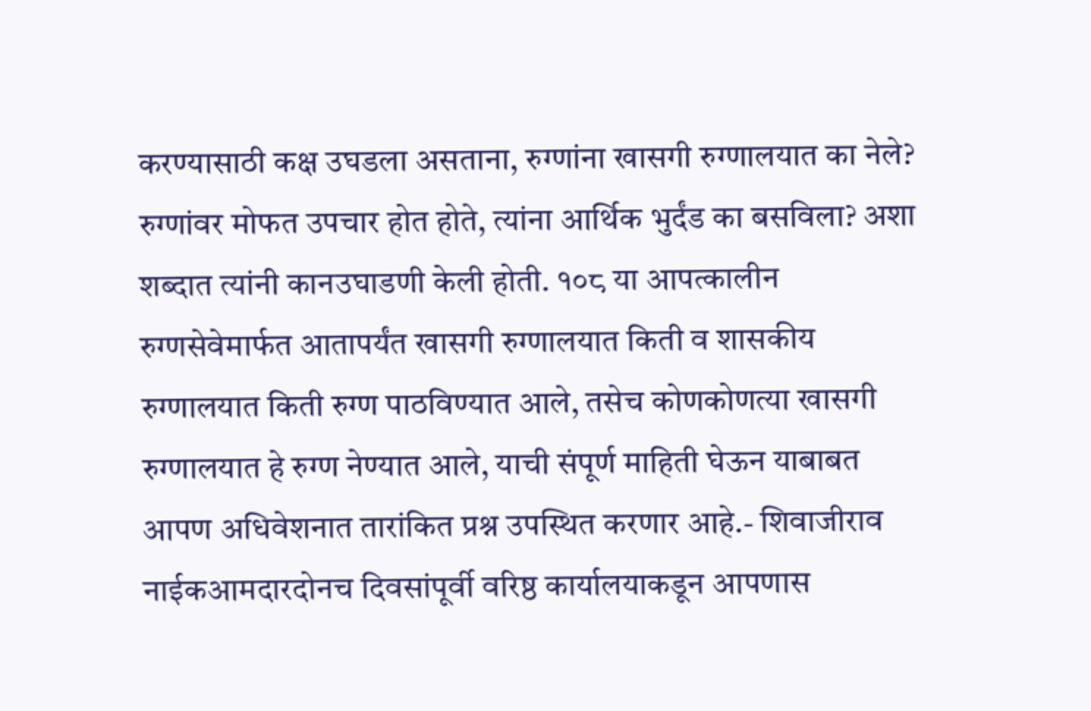करण्यासाठी कक्ष उघडला असताना, रुग्णांना खासगी रुग्णालयात का नेले? रुग्णांवर मोफत उपचार होत होते, त्यांना आर्थिक भुर्दंड का बसविला? अशा शब्दात त्यांनी कानउघाडणी केली होती. १०८ या आपत्कालीन रुग्णसेवेमार्फत आतापर्यंत खासगी रुग्णालयात किती व शासकीय रुग्णालयात किती रुग्ण पाठविण्यात आले, तसेच कोणकोणत्या खासगी रुग्णालयात हे रुग्ण नेण्यात आले, याची संपूर्ण माहिती घेऊन याबाबत आपण अधिवेशनात तारांकित प्रश्न उपस्थित करणार आहे.- शिवाजीराव नाईकआमदारदोनच दिवसांपूर्वी वरिष्ठ कार्यालयाकडून आपणास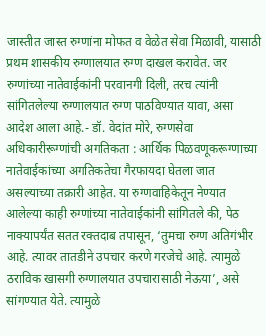जास्तीत जास्त रुग्णांना मोफत व वेळेत सेवा मिळावी, यासाठी प्रथम शासकीय रुग्णालयात रुग्ण दाखल करावेत. जर रुग्णांच्या नातेवाईकांनी परवानगी दिली, तरच त्यांनी सांगितलेल्या रुग्णालयात रुग्ण पाठविण्यात यावा, असा आदेश आला आहे.- डॉ. वेदांत मोरे, रुग्णसेवा अधिकारीरूग्णांची अगतिकता : आर्थिक पिळवणूकरूग्णाच्या नातेवाईकांच्या अगतिकतेचा गैरफायदा घेतला जात असल्याच्या तक्रारी आहेत. या रुग्णवाहिकेतून नेण्यात आलेल्या काही रुग्णांच्या नातेवाईकांनी सांगितले की, पेठ नाक्यापर्यंत सतत रक्तदाब तपासून, ‘तुमचा रुग्ण अतिगंभीर आहे. त्यावर तातडीने उपचार करणे गरजेचे आहे. त्यामुळे ठराविक खासगी रुग्णालयात उपचारासाठी नेऊया’, असे सांगण्यात येते. त्यामुळे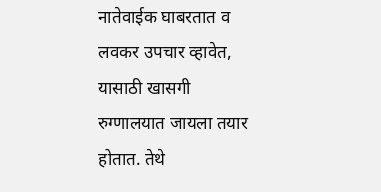नातेवाईक घाबरतात व लवकर उपचार व्हावेत, यासाठी खासगी रुग्णालयात जायला तयार होतात. तेथे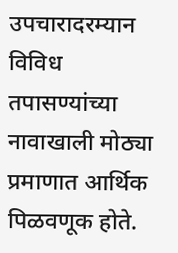उपचारादरम्यान विविध तपासण्यांच्या नावाखाली मोठ्या प्रमाणात आर्थिक पिळवणूक होते.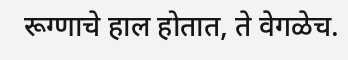रूग्णाचे हाल होतात, ते वेगळेच.